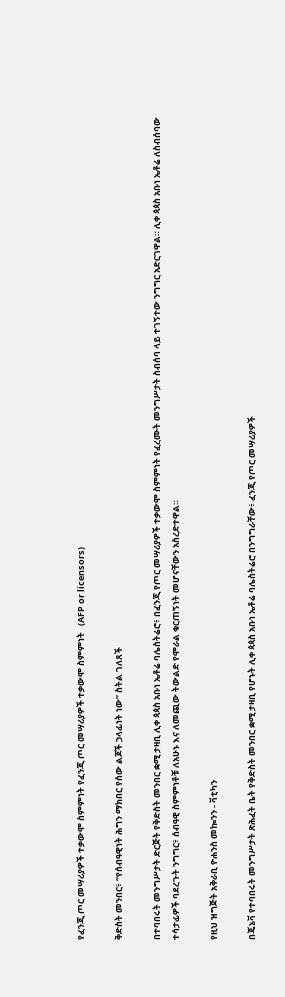የፈንጂ ጦር መሣሪያዎች ተቃውሞ ስምምነት የፈንጂ ጦር መሣሪያዎች ተቃውሞ ስምምነት   (AFP or licensors)

ቅድስት መንበር፥ “የሰብዓዊነት ሕግን ማክበር የሰው ልጆች ኃላፊነት ነው” ስትል ገለጸች

በተባበሩት መንግሥታት ድርጅት የቅድስት መንበር ቋሚ ታዛቢ ሊቀ ጳጳስ አቡነ ኤቶሬ ባሌስትሬሮ፥ በፈንጂ የጦር መሣሪያዎች ተቃውሞ ስምምነት የፈረሙት መንግሥታት ስብሰባ ላይ ተገኝተው ንግግር አድርገዋል። ሊቀ ጳጳስ አቡነ ኤቶሬ ለስብሰባው ተሳታፊዎች ባደረጉት ንግግር፥ ሰብዓዊ ስምምነቶቹ ለአሁኑ እና ለመጪው ትውልድ የሞራል ቁርጠኝነት መሆናቸውን አስረድተዋል።

የዚህ ዝግጅት አቅራቢ ዮሐንስ መኰንን - ቫቲካን

በጄኔቫ የተባበሩት መንግሥታት ጽሕፈት ቤት የቅድስት መንበር ቋሚ ታዛቢ የሆኑት ሊቀ ጳጳስ አቡነ ኤቶሬ ባሌስትሬሮ በንግግራቸው፥ ፈንጂ የጦር መሣሪያዎች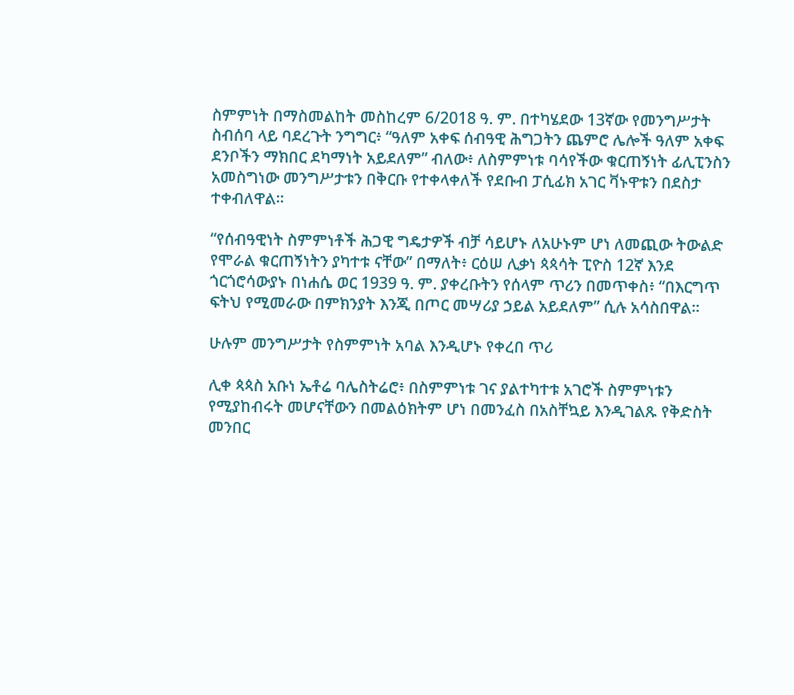ስምምነት በማስመልከት መስከረም 6/2018 ዓ. ም. በተካሄደው 13ኛው የመንግሥታት ስብሰባ ላይ ባደረጉት ንግግር፥ “ዓለም አቀፍ ሰብዓዊ ሕግጋትን ጨምሮ ሌሎች ዓለም አቀፍ ደንቦችን ማክበር ደካማነት አይደለም” ብለው፥ ለስምምነቱ ባሳየችው ቁርጠኝነት ፊሊፒንስን አመስግነው መንግሥታቱን በቅርቡ የተቀላቀለች የደቡብ ፓሲፊክ አገር ቫኑዋቱን በደስታ ተቀብለዋል።

“የሰብዓዊነት ስምምነቶች ሕጋዊ ግዴታዎች ብቻ ሳይሆኑ ለአሁኑም ሆነ ለመጪው ትውልድ የሞራል ቁርጠኝነትን ያካተቱ ናቸው” በማለት፥ ርዕሠ ሊቃነ ጳጳሳት ፒዮስ 12ኛ እንደ ጎርጎሮሳውያኑ በነሐሴ ወር 1939 ዓ. ም. ያቀረቡትን የሰላም ጥሪን በመጥቀስ፥ “በእርግጥ ፍትህ የሚመራው በምክንያት እንጂ በጦር መሣሪያ ኃይል አይደለም” ሲሉ አሳስበዋል።

ሁሉም መንግሥታት የስምምነት አባል እንዲሆኑ የቀረበ ጥሪ

ሊቀ ጳጳስ አቡነ ኤቶሬ ባሌስትሬሮ፥ በስምምነቱ ገና ያልተካተቱ አገሮች ስምምነቱን የሚያከብሩት መሆናቸውን በመልዕክትም ሆነ በመንፈስ በአስቸኳይ እንዲገልጹ የቅድስት መንበር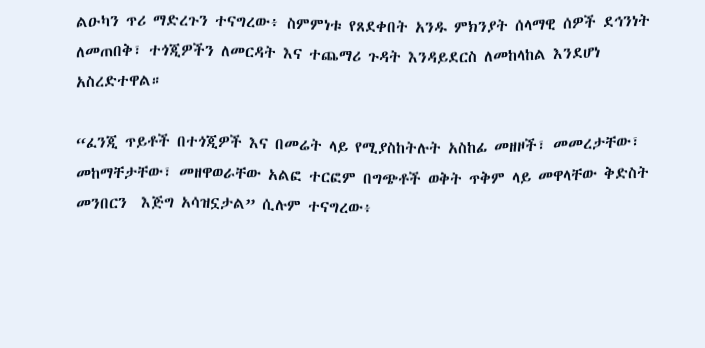ልዑካን ጥሪ ማድረጉን ተናግረው፥ ስምምነቱ የጸደቀበት አንዱ ምክንያት ሰላማዊ ሰዎች ደኅንነት ለመጠበቅ፣ ተጎጂዎችን ለመርዳት እና ተጨማሪ ጉዳት እንዳይደርስ ለመከላከል እንደሆነ አስረድተዋል።

“ፈንጂ ጥይቶች በተጎጂዎች እና በመሬት ላይ የሚያስከትሉት አስከፊ መዘዞች፣ መመረታቸው፣ መከማቸታቸው፣ መዘዋወራቸው አልፎ ተርፎም በግጭቶች ወቅት ጥቅም ላይ መዋላቸው ቅድስት መንበርን  እጅግ አሳዝኗታል” ሲሉም ተናግረው፥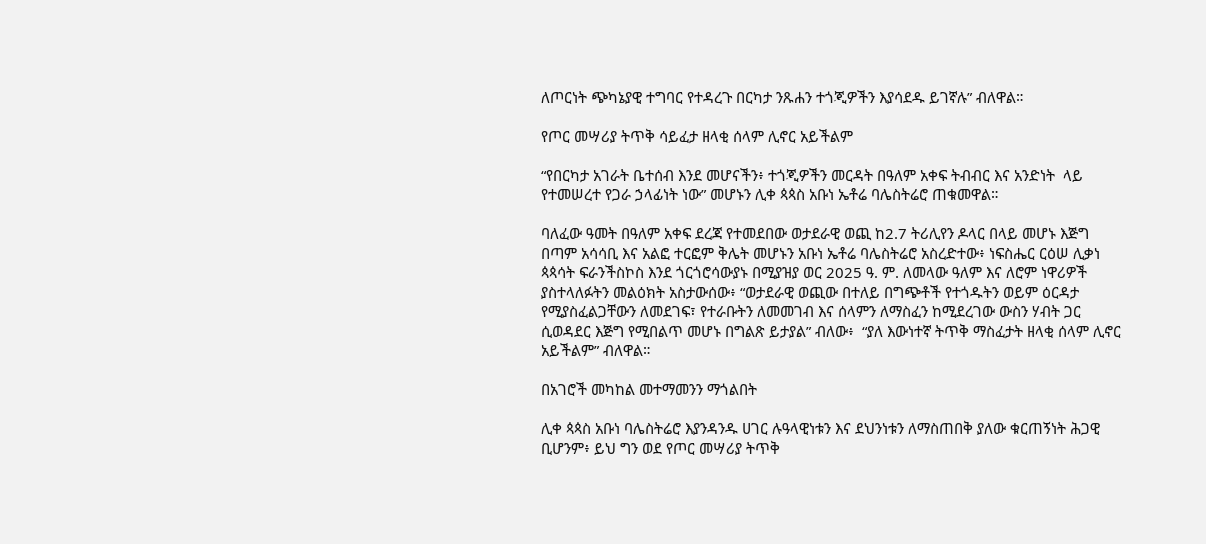ለጦርነት ጭካኔያዊ ተግባር የተዳረጉ በርካታ ንጹሐን ተጎጂዎችን እያሳደዱ ይገኛሉ” ብለዋል።

የጦር መሣሪያ ትጥቅ ሳይፈታ ዘላቂ ሰላም ሊኖር አይችልም

“የበርካታ አገራት ቤተሰብ እንደ መሆናችን፥ ተጎጂዎችን መርዳት በዓለም አቀፍ ትብብር እና አንድነት  ላይ የተመሠረተ የጋራ ኃላፊነት ነው” መሆኑን ሊቀ ጳጳስ አቡነ ኤቶሬ ባሌስትሬሮ ጠቁመዋል።

ባለፈው ዓመት በዓለም አቀፍ ደረጃ የተመደበው ወታደራዊ ወጪ ከ2.7 ትሪሊየን ዶላር በላይ መሆኑ እጅግ በጣም አሳሳቢ እና አልፎ ተርፎም ቅሌት መሆኑን አቡነ ኤቶሬ ባሌስትሬሮ አስረድተው፥ ነፍስሔር ርዕሠ ሊቃነ ጳጳሳት ፍራንችስኮስ እንደ ጎርጎሮሳውያኑ በሚያዝያ ወር 2025 ዓ. ም. ለመላው ዓለም እና ለሮም ነዋሪዎች ያስተላለፉትን መልዕክት አስታውሰው፥ “ወታደራዊ ወጪው በተለይ በግጭቶች የተጎዱትን ወይም ዕርዳታ የሚያስፈልጋቸውን ለመደገፍ፣ የተራቡትን ለመመገብ እና ሰላምን ለማስፈን ከሚደረገው ውስን ሃብት ጋር ሲወዳደር እጅግ የሚበልጥ መሆኑ በግልጽ ይታያል” ብለው፥  “ያለ እውነተኛ ትጥቅ ማስፈታት ዘላቂ ሰላም ሊኖር አይችልም” ብለዋል።

በአገሮች መካከል መተማመንን ማጎልበት

ሊቀ ጳጳስ አቡነ ባሌስትሬሮ እያንዳንዱ ሀገር ሉዓላዊነቱን እና ደህንነቱን ለማስጠበቅ ያለው ቁርጠኝነት ሕጋዊ ቢሆንም፥ ይህ ግን ወደ የጦር መሣሪያ ትጥቅ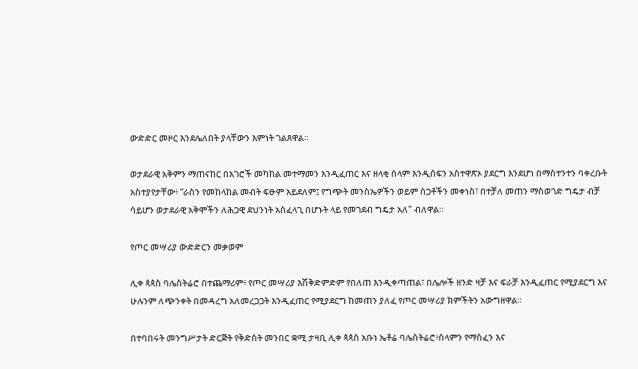ውድድር መዞር እንደሌለበት ያላቸውን እምነት ገልጸዋል።

ወታደራዊ አቅምን ማጠናከር በአገሮች መካከል መተማመን እንዲፈጠር እና ዘላቂ ሰላም እንዲሰፍን አስተዋጽኦ ያደርግ እንደሆነ በማስተንተን ባቀረቡት አስተያየታቸው፥ “ራስን የመከላከል መብት ፍፁም አይደለም፤ የግጭት መንስኤዎችን ወይም ስጋቶችን መቀነስ፣ በተቻለ መጠን ማስወገድ ግዴታ ብቻ ሳይሆን ወታደራዊ አቅሞችን ለሕጋዊ ደህንነት አስፈላጊ በሆኑት ላይ የመገደብ ግዴታ አለ" ብለዋል።

የጦር መሣሪያ ውድድርን መቃወም

ሊቀ ጳጳስ ባሌስትሬሮ በተጨማሪም፥ የጦር መሣሪያ እሽቅድምድም የበለጠ እንዲቀጣጠል፣ በሌሎች ዘንድ ዛቻ እና ፍራቻ እንዲፈጠር የሚያደርግ እና ሁሉንም ለጭንቀት በመዳረግ አለመረጋጋት እንዲፈጠር የሚያደርግ ከመጠን ያለፈ የጦር መሣሪያ ክምችትን አውግዘዋል።

በተባበሩት መንግሥታት ድርጅት የቅድስት መንበር ቋሚ ታዛቢ ሊቀ ጳጳስ አቡነ ኤቶሬ ባሌስትሬሮ፥ሰላምን የማስፈን እና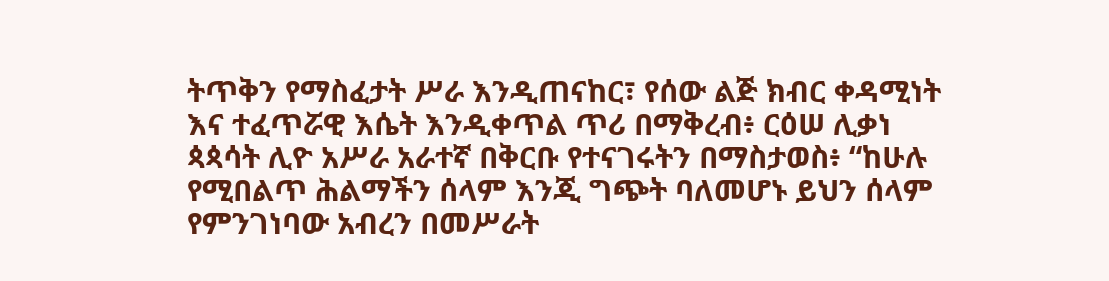ትጥቅን የማስፈታት ሥራ እንዲጠናከር፣ የሰው ልጅ ክብር ቀዳሚነት እና ተፈጥሯዊ እሴት እንዲቀጥል ጥሪ በማቅረብ፥ ርዕሠ ሊቃነ ጳጳሳት ሊዮ አሥራ አራተኛ በቅርቡ የተናገሩትን በማስታወስ፥ “ከሁሉ የሚበልጥ ሕልማችን ሰላም እንጂ ግጭት ባለመሆኑ ይህን ሰላም የምንገነባው አብረን በመሥራት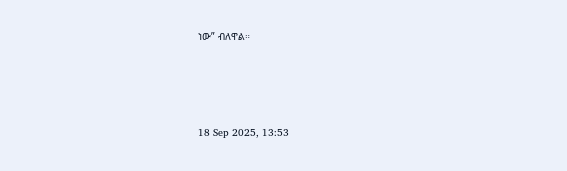ነው” ብለዋል።





18 Sep 2025, 13:53